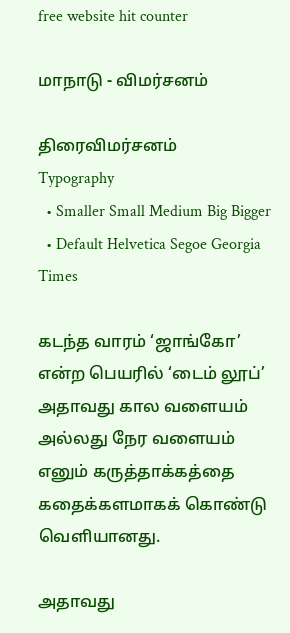free website hit counter

மாநாடு - விமர்சனம்

திரைவிமர்சனம்
Typography
  • Smaller Small Medium Big Bigger
  • Default Helvetica Segoe Georgia Times

கடந்த வாரம் ‘ஜாங்கோ’ என்ற பெயரில் ‘டைம் லூப்’ அதாவது கால வளையம் அல்லது நேர வளையம் எனும் கருத்தாக்கத்தை கதைக்களமாகக் கொண்டு வெளியானது.

அதாவது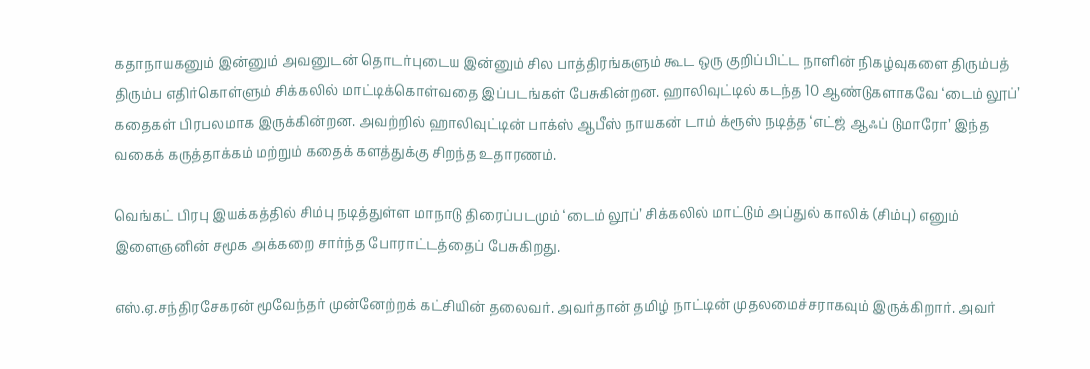கதாநாயகனும் இன்னும் அவனுடன் தொடர்புடைய இன்னும் சில பாத்திரங்களும் கூட ஒரு குறிப்பிட்ட நாளின் நிகழ்வுகளை திரும்பத் திரும்ப எதிர்கொள்ளும் சிக்கலில் மாட்டிக்கொள்வதை இப்படங்கள் பேசுகின்றன. ஹாலிவுட்டில் கடந்த 10 ஆண்டுகளாகவே ‘டைம் லூப்’ கதைகள் பிரபலமாக இருக்கின்றன. அவற்றில் ஹாலிவுட்டின் பாக்ஸ் ஆபீஸ் நாயகன் டாம் க்ரூஸ் நடித்த ‘எட்ஜ் ஆஃப் டுமாரோ’ இந்த வகைக் கருத்தாக்கம் மற்றும் கதைக் களத்துக்கு சிறந்த உதாரணம்.

வெங்கட் பிரபு இயக்கத்தில் சிம்பு நடித்துள்ள மாநாடு திரைப்படமும் ‘டைம் லூப்’ சிக்கலில் மாட்டும் அப்துல் காலிக் (சிம்பு) எனும் இளைஞனின் சமூக அக்கறை சார்ந்த போராட்டத்தைப் பேசுகிறது.

எஸ்.ஏ.சந்திரசேகரன் மூவேந்தர் முன்னேற்றக் கட்சியின் தலைவர். அவர்தான் தமிழ் நாட்டின் முதலமைச்சராகவும் இருக்கிறார். அவர்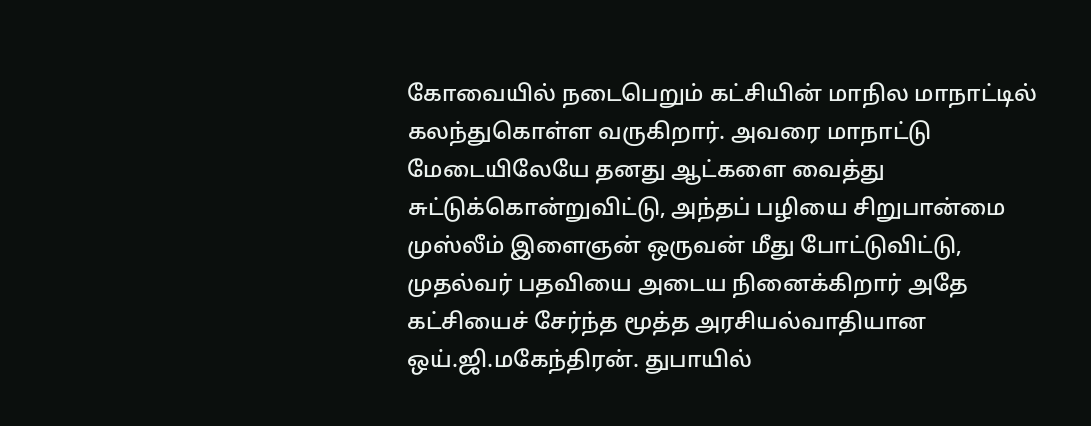கோவையில் நடைபெறும் கட்சியின் மாநில மாநாட்டில் கலந்துகொள்ள வருகிறார். அவரை மாநாட்டு மேடையிலேயே தனது ஆட்களை வைத்து சுட்டுக்கொன்றுவிட்டு, அந்தப் பழியை சிறுபான்மை முஸ்லீம் இளைஞன் ஒருவன் மீது போட்டுவிட்டு, முதல்வர் பதவியை அடைய நினைக்கிறார் அதே கட்சியைச் சேர்ந்த மூத்த அரசியல்வாதியான ஒய்.ஜி.மகேந்திரன். துபாயில்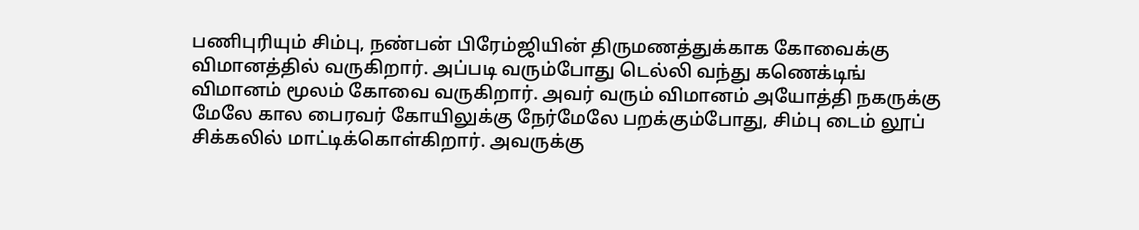பணிபுரியும் சிம்பு, நண்பன் பிரேம்ஜியின் திருமணத்துக்காக கோவைக்கு விமானத்தில் வருகிறார். அப்படி வரும்போது டெல்லி வந்து கணெக்டிங் விமானம் மூலம் கோவை வருகிறார். அவர் வரும் விமானம் அயோத்தி நகருக்கு மேலே கால பைரவர் கோயிலுக்கு நேர்மேலே பறக்கும்போது, சிம்பு டைம் லூப் சிக்கலில் மாட்டிக்கொள்கிறார். அவருக்கு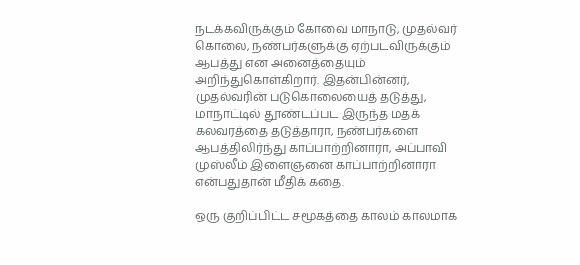நடக்கவிருக்கும் கோவை மாநாடு, முதல்வர் கொலை, நண்பர்களுக்கு ஏற்படவிருக்கும் ஆபத்து என அனைத்தையும் அறிந்துகொள்கிறார். இதன்பின்னர், முதல்வரின் படுகொலையைத் தடுத்து, மாநாட்டில் தூண்டப்பட இருந்த மதக் கலவரத்தை தடுத்தாரா, நண்பர்களை ஆபத்திலிர்ந்து காப்பாற்றினாரா, அப்பாவி முஸ்லீம் இளைஞனை காப்பாற்றினாரா என்பதுதான் மீதிக் கதை.

ஒரு குறிப்பிட்ட சமூகத்தை காலம் காலமாக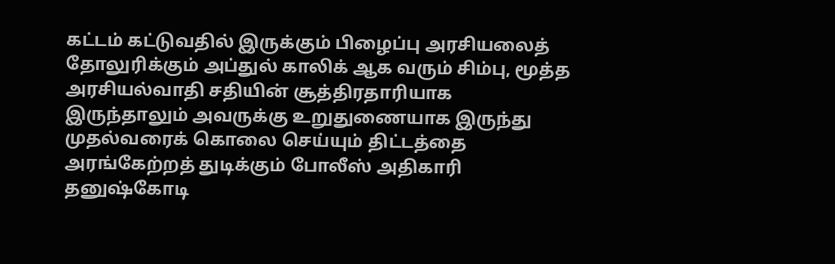கட்டம் கட்டுவதில் இருக்கும் பிழைப்பு அரசியலைத் தோலுரிக்கும் அப்துல் காலிக் ஆக வரும் சிம்பு, மூத்த அரசியல்வாதி சதியின் சூத்திரதாரியாக இருந்தாலும் அவருக்கு உறுதுணையாக இருந்து முதல்வரைக் கொலை செய்யும் திட்டத்தை அரங்கேற்றத் துடிக்கும் போலீஸ் அதிகாரி தனுஷ்கோடி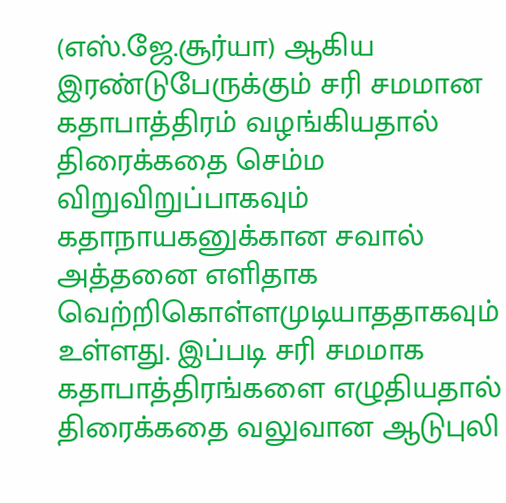(எஸ்.ஜே.சூர்யா) ஆகிய இரண்டுபேருக்கும் சரி சமமான கதாபாத்திரம் வழங்கியதால் திரைக்கதை செம்ம விறுவிறுப்பாகவும் கதாநாயகனுக்கான சவால் அத்தனை எளிதாக வெற்றிகொள்ளமுடியாததாகவும் உள்ளது. இப்படி சரி சமமாக கதாபாத்திரங்களை எழுதியதால் திரைக்கதை வலுவான ஆடுபுலி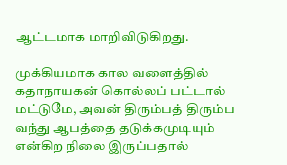ஆட்டமாக மாறிவிடுகிறது.

முக்கியமாக கால வளைத்தில் கதாநாயகன் கொல்லப் பட்டால் மட்டுமே, அவன் திரும்பத் திரும்ப வந்து ஆபத்தை தடுக்கமுடியும் என்கிற நிலை இருப்பதால்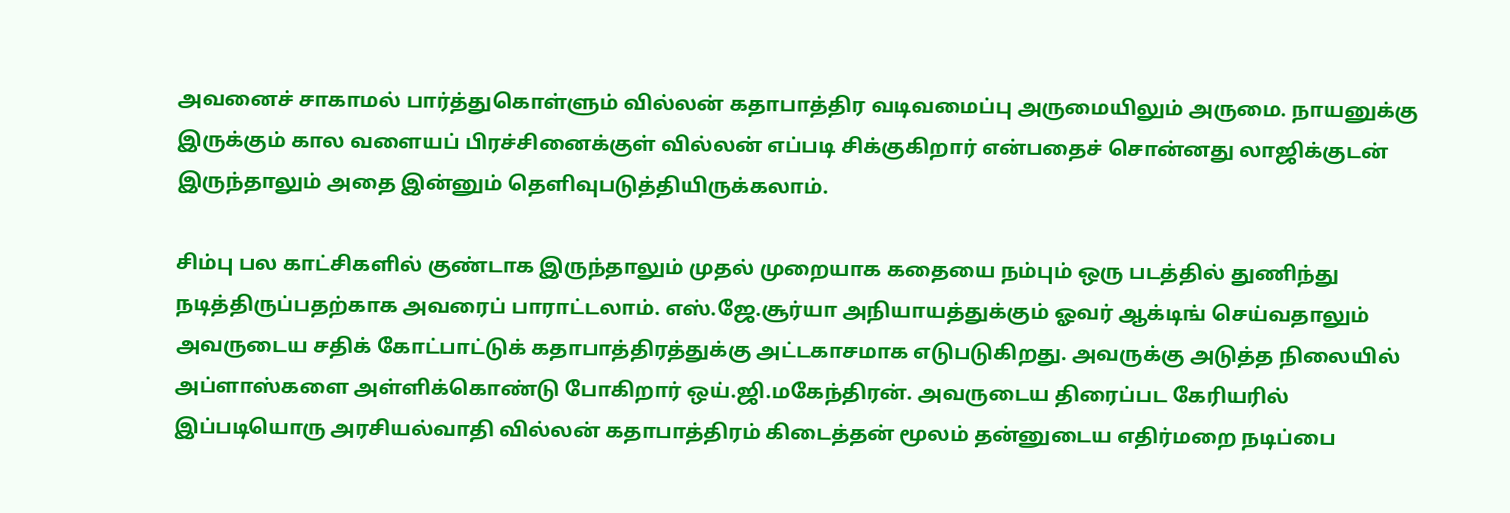அவனைச் சாகாமல் பார்த்துகொள்ளும் வில்லன் கதாபாத்திர வடிவமைப்பு அருமையிலும் அருமை. நாயனுக்கு இருக்கும் கால வளையப் பிரச்சினைக்குள் வில்லன் எப்படி சிக்குகிறார் என்பதைச் சொன்னது லாஜிக்குடன் இருந்தாலும் அதை இன்னும் தெளிவுபடுத்தியிருக்கலாம்.

சிம்பு பல காட்சிகளில் குண்டாக இருந்தாலும் முதல் முறையாக கதையை நம்பும் ஒரு படத்தில் துணிந்து நடித்திருப்பதற்காக அவரைப் பாராட்டலாம். எஸ்.ஜே.சூர்யா அநியாயத்துக்கும் ஓவர் ஆக்டிங் செய்வதாலும் அவருடைய சதிக் கோட்பாட்டுக் கதாபாத்திரத்துக்கு அட்டகாசமாக எடுபடுகிறது. அவருக்கு அடுத்த நிலையில் அப்ளாஸ்களை அள்ளிக்கொண்டு போகிறார் ஒய்.ஜி.மகேந்திரன். அவருடைய திரைப்பட கேரியரில் இப்படியொரு அரசியல்வாதி வில்லன் கதாபாத்திரம் கிடைத்தன் மூலம் தன்னுடைய எதிர்மறை நடிப்பை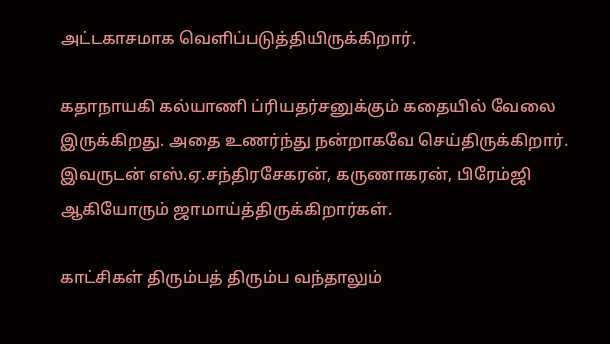அட்டகாசமாக வெளிப்படுத்தியிருக்கிறார்.

கதாநாயகி கல்யாணி ப்ரியதர்சனுக்கும் கதையில் வேலை இருக்கிறது. அதை உணர்ந்து நன்றாகவே செய்திருக்கிறார். இவருடன் எஸ்.ஏ.சந்திரசேகரன், கருணாகரன், பிரேம்ஜி ஆகியோரும் ஜாமாய்த்திருக்கிறார்கள்.

காட்சிகள் திரும்பத் திரும்ப வந்தாலும்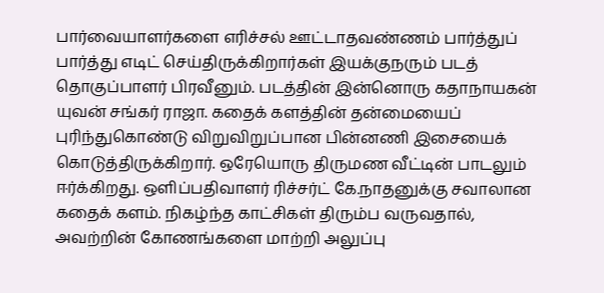பார்வையாளர்களை எரிச்சல் ஊட்டாதவண்ணம் பார்த்துப் பார்த்து எடிட் செய்திருக்கிறார்கள் இயக்குநரும் படத் தொகுப்பாளர் பிரவீனும். படத்தின் இன்னொரு கதாநாயகன் யுவன் சங்கர் ராஜா. கதைக் களத்தின் தன்மையைப் புரிந்துகொண்டு விறுவிறுப்பான பின்னணி இசையைக் கொடுத்திருக்கிறார். ஒரேயொரு திருமண வீட்டின் பாடலும் ஈர்க்கிறது. ஒளிப்பதிவாளர் ரிச்சர்ட் கே.நாதனுக்கு சவாலான கதைக் களம். நிகழ்ந்த காட்சிகள் திரும்ப வருவதால், அவற்றின் கோணங்களை மாற்றி அலுப்பு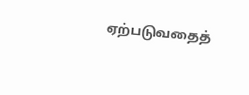ஏற்படுவதைத்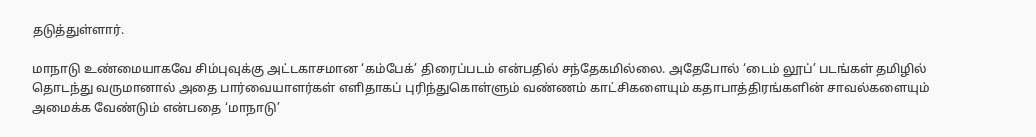தடுத்துள்ளார்.

மாநாடு உண்மையாகவே சிம்புவுக்கு அட்டகாசமான ‘கம்பேக்’ திரைப்படம் என்பதில் சந்தேகமில்லை. அதேபோல் ‘டைம் லூப்’ படங்கள் தமிழில் தொடந்து வருமானால் அதை பார்வையாளர்கள் எளிதாகப் புரிந்துகொள்ளும் வண்ணம் காட்சிகளையும் கதாபாத்திரங்களின் சாவல்களையும் அமைக்க வேண்டும் என்பதை ‘மாநாடு’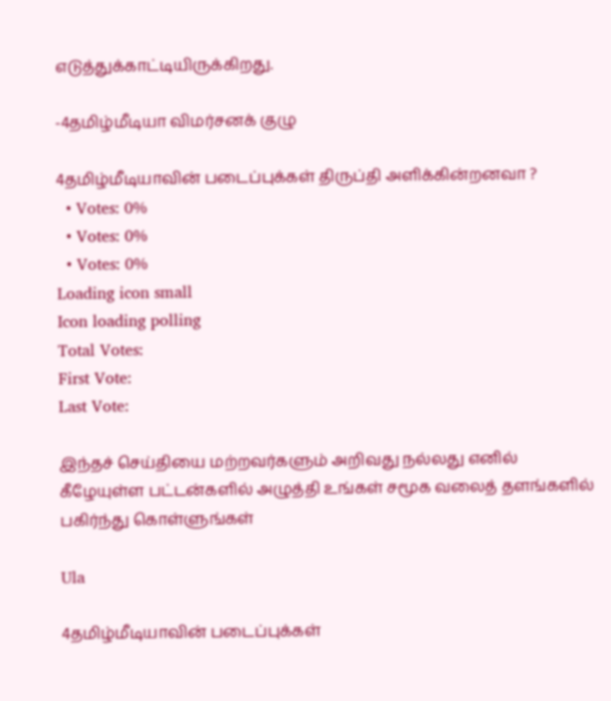எடுத்துக்காட்டியிருக்கிறது.

-4தமிழ்மீடியா விமர்சனக் குழு

4தமிழ்மீடியாவின் படைப்புக்கள் திருப்தி அளிக்கின்றனவா ?
  • Votes: 0%
  • Votes: 0%
  • Votes: 0%
Loading icon small
Icon loading polling
Total Votes:
First Vote:
Last Vote:

இந்தச் செய்தியை மற்றவர்களும் அறிவது நல்லது எனில் கீழேயுள்ள பட்டன்களில் அழுத்தி உங்கள் சமூக வலைத் தளங்களில் பகிர்ந்து கொள்ளுங்கள்

Ula

4தமிழ்மீடியாவின் படைப்புக்கள்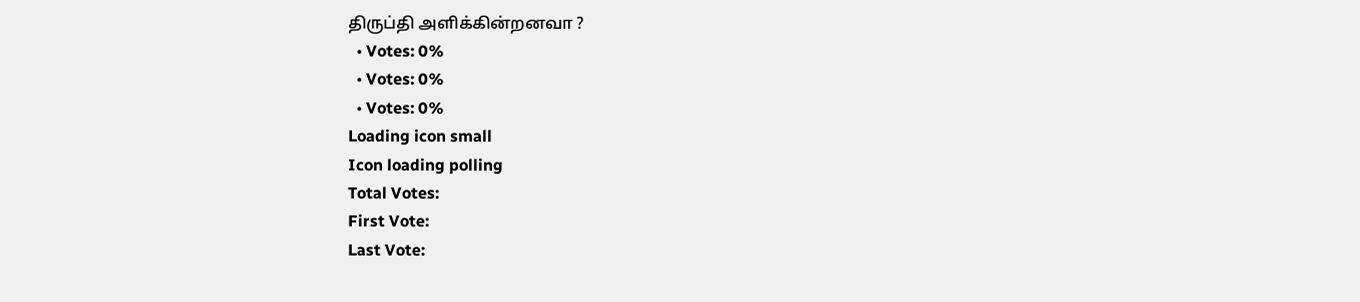திருப்தி அளிக்கின்றனவா ?
  • Votes: 0%
  • Votes: 0%
  • Votes: 0%
Loading icon small
Icon loading polling
Total Votes:
First Vote:
Last Vote: